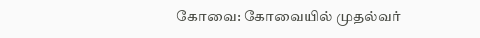கோவை: கோவையில் முதல்வர்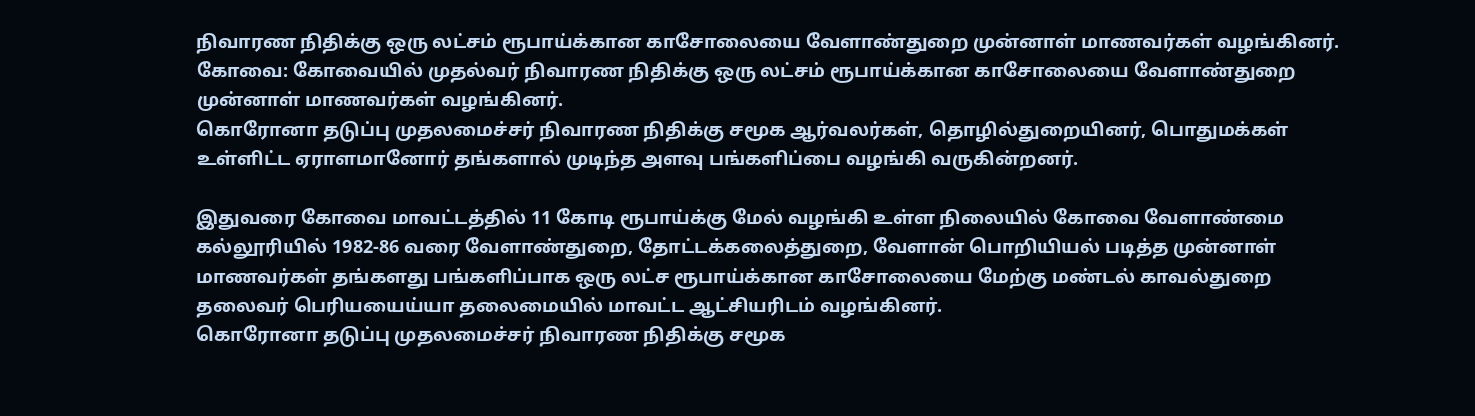நிவாரண நிதிக்கு ஒரு லட்சம் ரூபாய்க்கான காசோலையை வேளாண்துறை முன்னாள் மாணவர்கள் வழங்கினர்.
கோவை: கோவையில் முதல்வர் நிவாரண நிதிக்கு ஒரு லட்சம் ரூபாய்க்கான காசோலையை வேளாண்துறை முன்னாள் மாணவர்கள் வழங்கினர்.
கொரோனா தடுப்பு முதலமைச்சர் நிவாரண நிதிக்கு சமூக ஆர்வலர்கள், தொழில்துறையினர், பொதுமக்கள் உள்ளிட்ட ஏராளமானோர் தங்களால் முடிந்த அளவு பங்களிப்பை வழங்கி வருகின்றனர்.

இதுவரை கோவை மாவட்டத்தில் 11 கோடி ரூபாய்க்கு மேல் வழங்கி உள்ள நிலையில் கோவை வேளாண்மை கல்லூரியில் 1982-86 வரை வேளாண்துறை, தோட்டக்கலைத்துறை, வேளான் பொறியியல் படித்த முன்னாள் மாணவர்கள் தங்களது பங்களிப்பாக ஒரு லட்ச ரூபாய்க்கான காசோலையை மேற்கு மண்டல் காவல்துறை தலைவர் பெரியயைய்யா தலைமையில் மாவட்ட ஆட்சியரிடம் வழங்கினர்.
கொரோனா தடுப்பு முதலமைச்சர் நிவாரண நிதிக்கு சமூக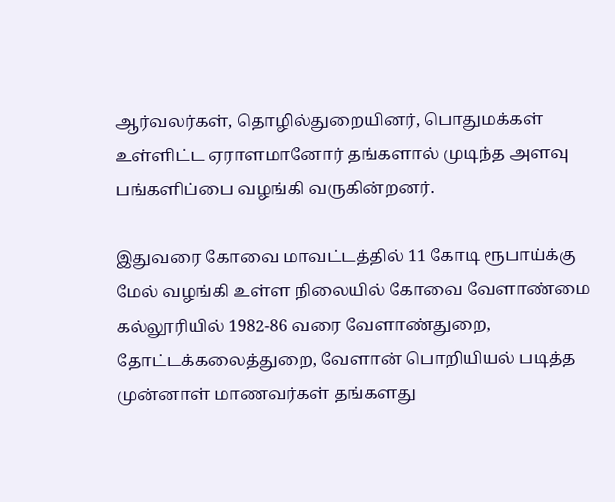ஆர்வலர்கள், தொழில்துறையினர், பொதுமக்கள் உள்ளிட்ட ஏராளமானோர் தங்களால் முடிந்த அளவு பங்களிப்பை வழங்கி வருகின்றனர்.

இதுவரை கோவை மாவட்டத்தில் 11 கோடி ரூபாய்க்கு மேல் வழங்கி உள்ள நிலையில் கோவை வேளாண்மை கல்லூரியில் 1982-86 வரை வேளாண்துறை, தோட்டக்கலைத்துறை, வேளான் பொறியியல் படித்த முன்னாள் மாணவர்கள் தங்களது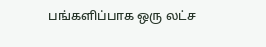பங்களிப்பாக ஒரு லட்ச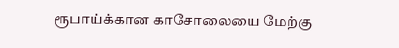ரூபாய்க்கான காசோலையை மேற்கு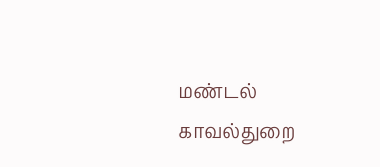மண்டல் காவல்துறை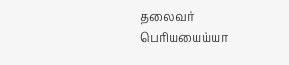தலைவர் பெரியயைய்யா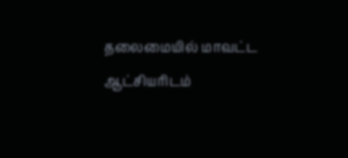தலைமையில் மாவட்ட ஆட்சியரிடம்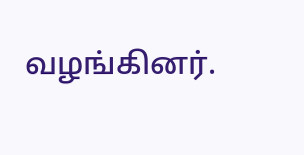வழங்கினர்.